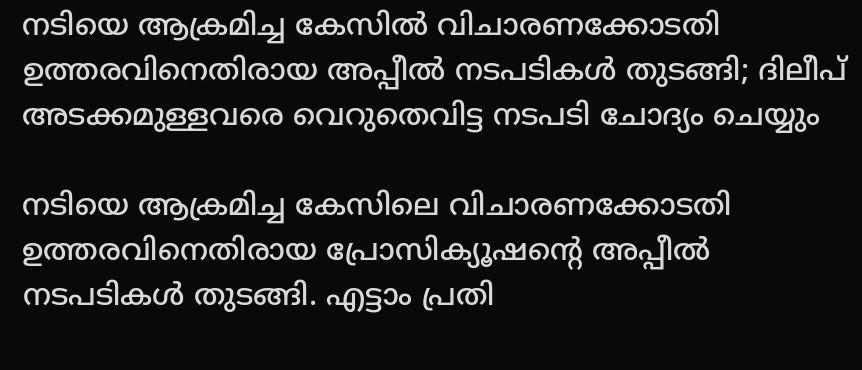നടിയെ ആക്രമിച്ച കേസിൽ വിചാരണക്കോടതി ഉത്തരവിനെതിരായ അപ്പീൽ നടപടികൾ തുടങ്ങി; ദിലീപ് അടക്കമുള്ളവരെ വെറുതെവിട്ട നടപടി ചോദ്യം ചെയ്യും

നടിയെ ആക്രമിച്ച കേസിലെ വിചാരണക്കോടതി ഉത്തരവിനെതിരായ പ്രോസിക്യൂഷന്‍റെ അപ്പീൽ നടപടികൾ തുടങ്ങി. എട്ടാം പ്രതി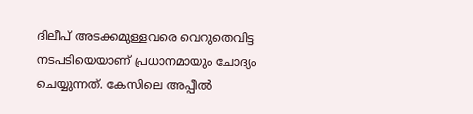ദിലീപ് അടക്കമുള്ളവരെ വെറുതെവിട്ട നടപടിയെയാണ് പ്രധാനമായും ചോദ്യം ചെയ്യുന്നത്. കേസിലെ അപ്പീൽ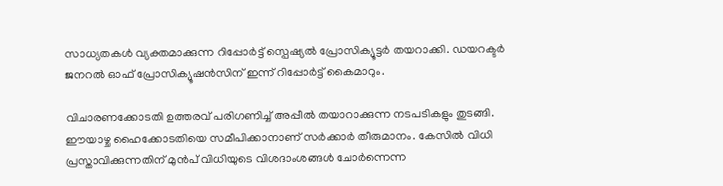സാധ്യതകൾ വ്യക്തമാക്കുന്ന റിപ്പോർട്ട് സ്പെഷ്യൽ പ്രോസിക്യൂട്ടർ തയറാക്കി. ഡയറക്ടർ ജനറൽ ഓഫ് പ്രോസിക്യൂഷൻസിന് ഇന്ന് റിപ്പോർട്ട് കൈമാറും.

വിചാരണക്കോടതി ഉത്തരവ് പരിഗണിച്ച് അപ്പീൽ തയാറാക്കുന്ന നടപടികളും തുടങ്ങി. ഈയാഴ്ച ഹൈക്കോടതിയെ സമീപിക്കാനാണ് സർക്കാർ തീരുമാനം. കേസില്‍ വിധി പ്രസ്താവിക്കുന്നതിന് മുന്‍പ് വിധിയുടെ വിശദാംശങ്ങള്‍ ചോര്‍ന്നെന്ന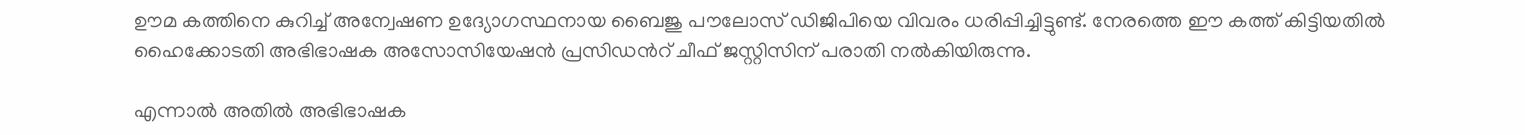ഊമ കത്തിനെ കുറിച്ച് ‍അന്വേഷണ ഉദ്യോഗസ്ഥനായ ബൈജു പൗലോസ് ഡിജിപിയെ വിവരം ധരിപ്പിച്ചിട്ടുണ്ട്. നേരത്തെ ഈ കത്ത് കിട്ടിയതില്‍ ഹൈക്കോടതി അഭിഭാഷക അസോസിയേഷന്‍ പ്രസിഡന്‍റ് ചീഫ് ജസ്റ്റിസിന് പരാതി നല്‍കിയിരുന്നു.

എന്നാല്‍ അതില്‍ അഭിഭാഷക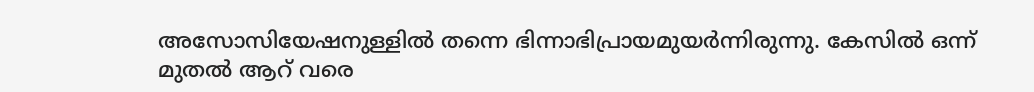അസോസിയേഷനുള്ളില്‍ തന്നെ ഭിന്നാഭിപ്രായമുയര്‍ന്നിരുന്നു. കേസില്‍ ഒന്ന് മുതല്‍ ആറ് വരെ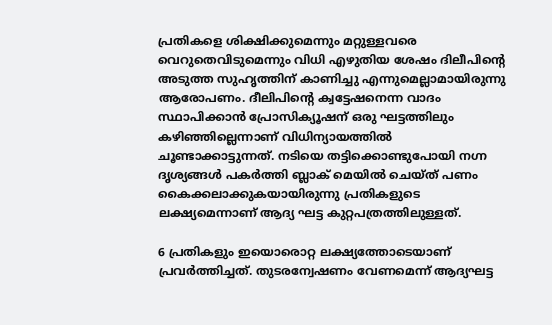പ്രതികളെ ശിക്ഷിക്കുമെന്നും മറ്റുള്ളവരെ വെറുതെവിടുമെന്നും വിധി എഴുതിയ ശേഷം ദിലീപിന്‍റെ അടുത്ത സുഹൃത്തിന് കാണിച്ചു എന്നുമെല്ലാമായിരുന്നു ആരോപണം. ദീലിപിന്‍റെ ക്വട്ടേഷനെന്ന വാദം സ്ഥാപിക്കാൻ പ്രോസിക്യൂഷന് ഒരു ഘട്ടത്തിലും കഴിഞ്ഞില്ലെന്നാണ് വിധിന്യായത്തില്‍ ചൂണ്ടാക്കാട്ടുന്നത്. നടിയെ തട്ടിക്കൊണ്ടുപോയി നഗ്ന ദൃശ്യങ്ങൾ പകർത്തി ബ്ലാക് മെയിൽ ചെയ്ത് പണം കൈക്കലാക്കുകയായിരുന്നു പ്രതികളുടെ ലക്ഷ്യമെന്നാണ് ആദ്യ ഘട്ട കുറ്റപത്രത്തിലുള്ളത്.

6 പ്രതികളും ഇയൊരൊറ്റ ലക്ഷ്യത്തോടെയാണ് പ്രവർത്തിച്ചത്. തുടരന്വേഷണം വേണമെന്ന് ആദ്യഘട്ട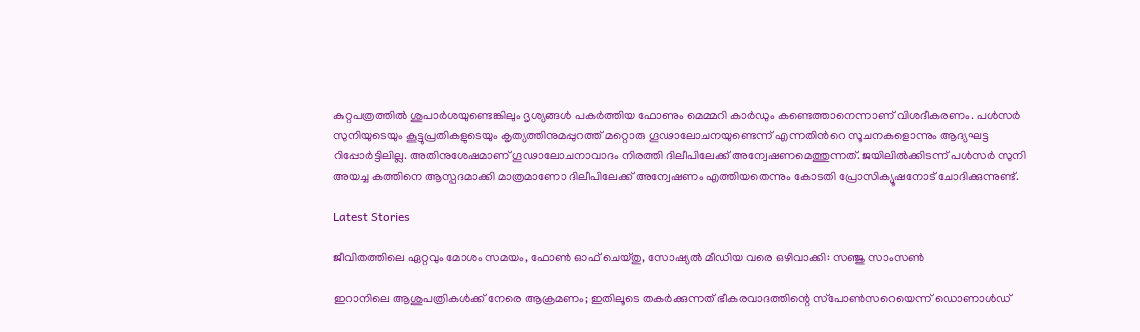കുറ്റപത്രത്തിൽ ശുപാർശയുണ്ടെങ്കിലും ദൃശ്യങ്ങൾ പകർത്തിയ ഫോണും മെമ്മറി കാർഡും കണ്ടെത്താനെന്നാണ് വിശദീകരണം. പൾസർ സുനിയുടെയും കൂട്ടുപ്രതികളുടെയും കൃത്യത്തിനുമപ്പുറത്ത് മറ്റൊരു ഗൂഢാലോചനയുണ്ടെന്ന് എന്നതിന്‍റെ സൂചനകളൊന്നും ആദ്യഘട്ട റിപ്പോർട്ടിലില്ല. അതിനുശേഷമാണ് ഗൂഢാലോചനാവാദം നിരത്തി ദിലീപിലേക്ക് അന്വേഷണമെത്തുന്നത്. ജയിലിൽക്കിടന്ന് പൾസർ സുനി അയച്ച കത്തിനെ ആസ്പദമാക്കി മാത്രമാണോ ദിലീപിലേക്ക് അന്വേഷണം എത്തിയതെന്നും കോടതി പ്രോസിക്യൂഷനോട് ചോദിക്കുന്നുണ്ട്.

Latest Stories

ജീവിതത്തിലെ ഏറ്റവും മോശം സമയം, ഫോൺ ഓഫ് ചെയ്തു, സോഷ്യൽ മീഡിയ വരെ ഒഴിവാക്കി: സഞ്ജു സാംസൺ

ഇറാനിലെ ആശുപത്രികള്‍ക്ക് നേരെ ആക്രമണം; ഇതിലൂടെ തകർക്കുന്നത് ഭീകരവാദത്തിന്റെ സ്‌പോൺസറെയെന്ന് ഡൊണാൾഡ്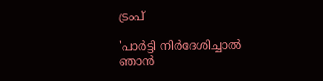ട്രംപ്

'പാർട്ടി നിർദേശിച്ചാൽ ഞാൻ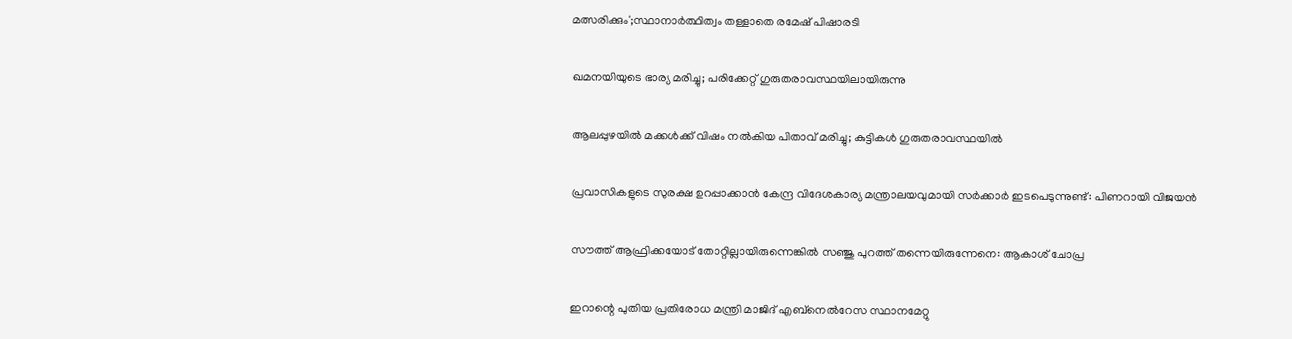മത്സരിക്കും';സ്ഥാനാർത്ഥിത്വം തള്ളാതെ രമേഷ് പിഷാരടി

ഖമനയിയുടെ ഭാര്യ മരിച്ചു; പരിക്കേറ്റ് ഗുരുതരാവസ്ഥയിലായിരുന്നു

ആലപ്പുഴയിൽ മക്കൾക്ക് വിഷം നൽകിയ പിതാവ് മരിച്ചു; കുട്ടികൾ ഗുരുതരാവസ്ഥയിൽ

പ്രവാസികളുടെ സുരക്ഷ ഉറപ്പാക്കാന്‍ കേന്ദ്ര വിദേശകാര്യ മന്ത്രാലയവുമായി സര്‍ക്കാര്‍ ഇടപെടുന്നുണ്ട്: പിണറായി വിജയൻ

സൗത്ത് ആഫ്രിക്കയോട് തോറ്റില്ലായിരുന്നെങ്കിൽ സഞ്ജു പുറത്ത് തന്നെയിരുന്നേനെ: ആകാശ് ചോപ്ര

ഇറാന്റെ പുതിയ പ്രതിരോധ മന്ത്രി മാജിദ് എബ്‌നെല്‍റേസ സ്ഥാനമേറ്റു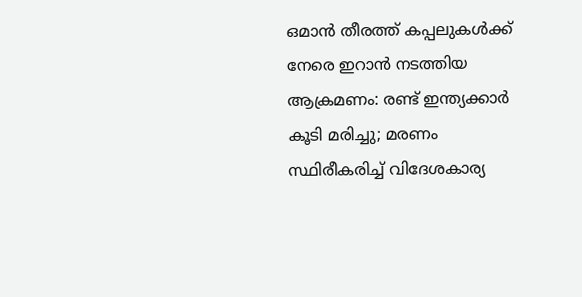ഒമാൻ തീരത്ത് കപ്പലുകൾക്ക് നേരെ ഇറാൻ നടത്തിയ ആക്രമണം: രണ്ട് ഇന്ത്യക്കാർ കൂടി മരിച്ചു; മരണം സ്ഥിരീകരിച്ച് വിദേശകാര്യ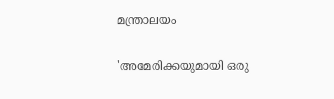മന്ത്രാലയം

'അമേരിക്കയുമായി ഒരു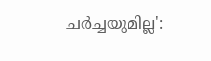ചർച്ചയുമില്ല':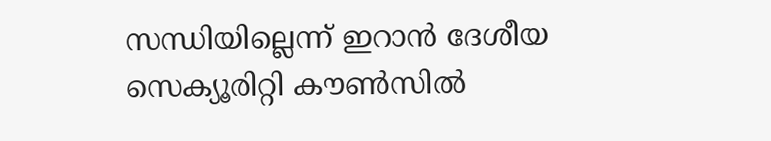സന്ധിയില്ലെന്ന് ഇറാൻ ദേശീയ സെക്യൂരിറ്റി കൗൺസിൽ